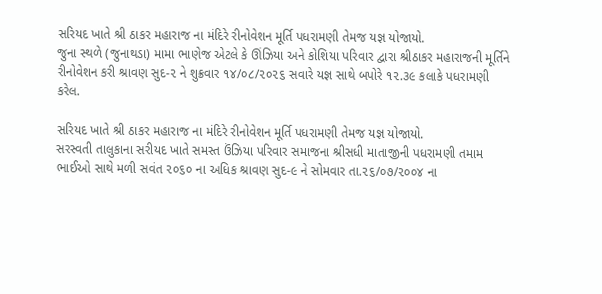સરિયદ ખાતે શ્રી ઠાકર મહારાજ ના મંદિરે રીનોવેશન મૂર્તિ પધરામણી તેમજ યજ્ઞ યોજાયો.
જુના સ્થળે (જુનાથડા) મામા ભાણેજ એટલે કે ઊંઝિયા અને કોશિયા પરિવાર દ્વારા શ્રીઠાકર મહારાજની મૂર્તિને રીનોવેશન કરી શ્રાવણ સુદ-૨ ને શુક્રવાર ૧૪/૦૮/૨૦૨૬ સવારે યજ્ઞ સાથે બપોરે ૧૨.૩૯ કલાકે પધરામણી કરેલ.

સરિયદ ખાતે શ્રી ઠાકર મહારાજ ના મંદિરે રીનોવેશન મૂર્તિ પધરામણી તેમજ યજ્ઞ યોજાયો.
સરસ્વતી તાલુકાના સરીયદ ખાતે સમસ્ત ઉંઝિયા પરિવાર સમાજના શ્રીસધી માતાજીની પધરામણી તમામ ભાઈઓ સાથે મળી સવંત ૨૦૬૦ ના અધિક શ્રાવણ સુદ-૯ ને સોમવાર તા.૨૬/૦૭/૨૦૦૪ ના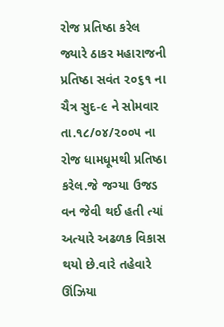રોજ પ્રતિષ્ઠા કરેલ જ્યારે ઠાકર મહારાજની પ્રતિષ્ઠા સવંત ૨૦૬૧ ના ચૈત્ર સુદ-૯ ને સોમવાર તા.૧૮/૦૪/૨૦૦૫ ના રોજ ધામધૂમથી પ્રતિષ્ઠા કરેલ.જે જગ્યા ઉજડ વન જેવી થઈ હતી ત્યાં અત્યારે અઢળક વિકાસ થયો છે.વારે તહેવારે ઊંઝિયા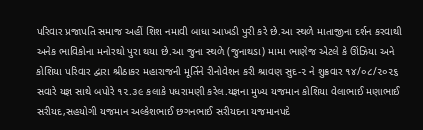પરિવાર પ્રજાપતિ સમાજ અહીં શિશ નમાવી બાધા આખડી પુરી કરે છે.આ સ્થળે માતાજીના દર્શન કરવાથી અનેક ભાવિકોના મનોરથો પુરા થયા છે.આ જુના સ્થળે (જુનાથડા) મામા ભાણેજ એટલે કે ઊંઝિયા અને કોશિયા પરિવાર દ્વારા શ્રીઠાકર મહારાજની મૂર્તિને રીનોવેશન કરી શ્રાવણ સુદ-૨ ને શુક્રવાર ૧૪/૦૮/૨૦૨૬ સવારે યજ્ઞ સાથે બપોરે ૧૨.૩૯ કલાકે પધરામણી કરેલ.યજ્ઞના મુખ્ય યજમાન કોશિયા વેલાભાઈ મણાભાઈ સરીયદ,સહયોગી યજમાન અલ્કેશભાઈ છગનભાઈ સરીયદના યજમાનપદે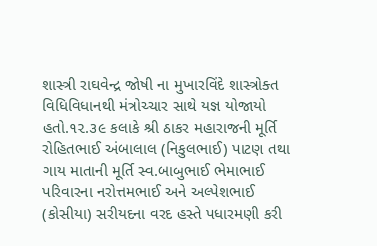શાસ્ત્રી રાઘવેન્દ્ર જોષી ના મુખારવિંદે શાસ્ત્રોક્ત વિધિવિધાનથી મંત્રોચ્ચાર સાથે યજ્ઞ યોજાયો હતો.૧૨.૩૯ કલાકે શ્રી ઠાકર મહારાજની મૂર્તિ રોહિતભાઈ અંબાલાલ (નિકુલભાઈ) પાટણ તથા ગાય માતાની મૂર્તિ સ્વ.બાબુભાઈ ભેમાભાઈ પરિવારના નરોત્તમભાઈ અને અલ્પેશભાઈ (કોસીયા) સરીયદના વરદ હસ્તે પધારમણી કરી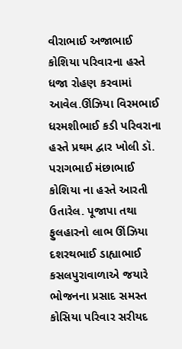વીરાભાઈ અજાભાઈ કોશિયા પરિવારના હસ્તે ધજા રોહણ કરવામાં આવેલ.ઊંઝિયા વિરમભાઈ ધરમશીભાઈ કડી પરિવરાના હસ્તે પ્રથમ દ્વાર ખોલી ડૉ. પરાગભાઈ મંછાભાઈ કોશિયા ના હસ્તે આરતી ઉતારેલ. પૂજાપા તથા ફુલહારનો લાભ ઊંઝિયા દશરથભાઈ ડાહ્યાભાઈ કસલપુરાવાળાએ જયારે ભોજનના પ્રસાદ સમસ્ત કોસિયા પરિવાર સરીયદ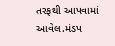તરફથી આપવામાં આવેલ.મંડપ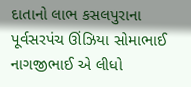દાતાનો લાભ કસલપુરાના પૂર્વસરપંચ ઊંઝિયા સોમાભાઈ નાગજીભાઈ એ લીધો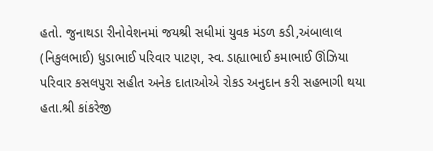હતો. જુનાથડા રીનોવેશનમાં જયશ્રી સધીમાં યુવક મંડળ કડી,અંબાલાલ (નિકુલભાઈ) ધુડાભાઈ પરિવાર પાટણ, સ્વ. ડાહ્યાભાઈ કમાભાઈ ઊંઝિયા પરિવાર કસલપુરા સહીત અનેક દાતાઓએ રોકડ અનુદાન કરી સહભાગી થયા હતા.શ્રી કાંકરેજી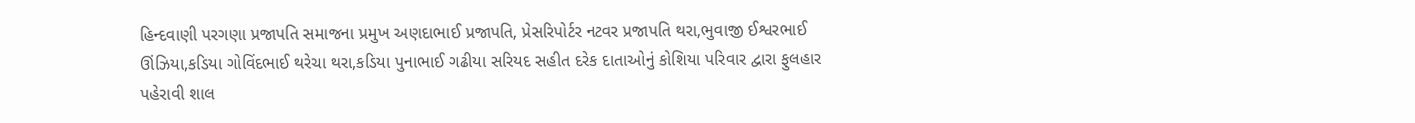હિન્દવાણી પરગણા પ્રજાપતિ સમાજના પ્રમુખ અણદાભાઈ પ્રજાપતિ, પ્રેસરિપોર્ટર નટવર પ્રજાપતિ થરા,ભુવાજી ઈશ્વરભાઈ ઊંઝિયા,કડિયા ગોવિંદભાઈ થરેચા થરા,કડિયા પુનાભાઈ ગઢીયા સરિયદ સહીત દરેક દાતાઓનું કોશિયા પરિવાર દ્વારા ફુલહાર પહેરાવી શાલ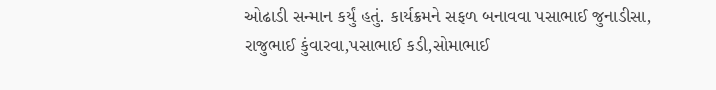ઓઢાડી સન્માન કર્યું હતું. કાર્યક્રમને સફળ બનાવવા પસાભાઈ જુનાડીસા, રાજુભાઈ કુંવારવા,પસાભાઈ કડી,સોમાભાઈ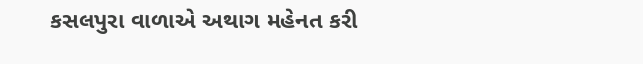કસલપુરા વાળાએ અથાગ મહેનત કરી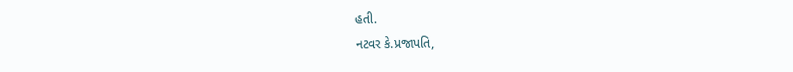હતી.
નટવર કે.પ્રજાપતિ,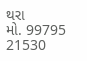થરા
મો. 99795 21530